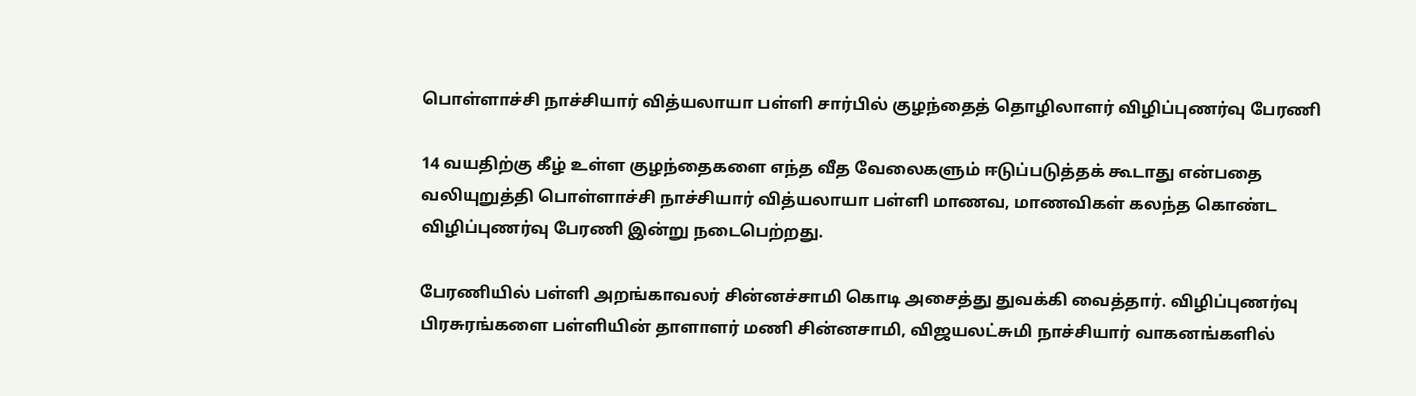பொள்ளாச்சி நாச்சியார் வித்யலாயா பள்ளி சார்பில் குழந்தைத் தொழிலாளர் விழிப்புணர்வு பேரணி

14 வயதிற்கு கீழ் உள்ள குழந்தைகளை எந்த வீத வேலைகளும் ஈடுப்படுத்தக் கூடாது என்பதை வலியுறுத்தி பொள்ளாச்சி நாச்சியார் வித்யலாயா பள்ளி மாணவ, மாணவிகள் கலந்த கொண்ட விழிப்புணர்வு பேரணி இன்று நடைபெற்றது.

பேரணியில் பள்ளி அறங்காவலர் சின்னச்சாமி கொடி அசைத்து துவக்கி வைத்தார். விழிப்புணர்வு பிரசுரங்களை பள்ளியின் தாளாளர் மணி சின்னசாமி, விஜயலட்சுமி நாச்சியார் வாகனங்களில்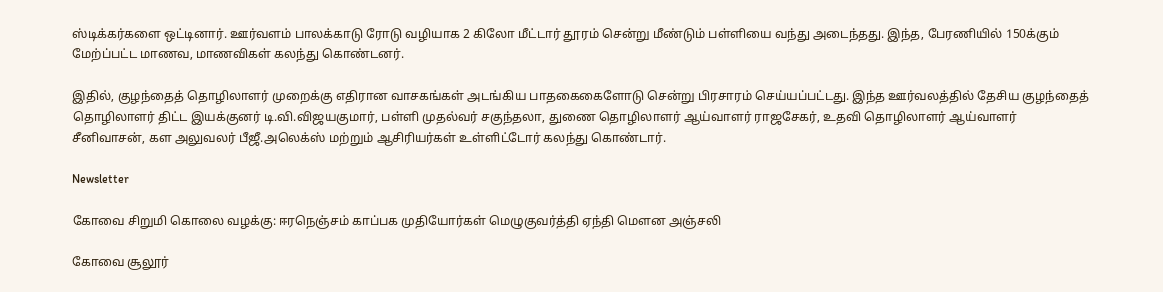ஸ்டிக்கர்களை ஒட்டினார். ஊர்வளம் பாலக்காடு ரோடு வழியாக 2 கிலோ மீட்டார் தூரம் சென்று மீண்டும் பள்ளியை வந்து அடைந்தது. இந்த, பேரணியில் 150க்கும் மேற்ப்பட்ட மாணவ, மாணவிகள் கலந்து கொண்டனர்.

இதில், குழந்தைத் தொழிலாளர் முறைக்கு எதிரான வாசகங்கள் அடங்கிய பாதகைகைளோடு சென்று பிரசாரம் செய்யப்பட்டது. இந்த ஊர்வலத்தில் தேசிய குழந்தைத் தொழிலாளர் திட்ட இயக்குனர் டி.வி.விஜயகுமார், பள்ளி முதல்வர் சகுந்தலா, துணை தொழிலாளர் ஆய்வாளர் ராஜசேகர், உதவி தொழிலாளர் ஆய்வாளர் சீனிவாசன், கள அலுவலர் பீஜீ.அலெக்ஸ் மற்றும் ஆசிரியர்கள் உள்ளிட்டோர் கலந்து கொண்டார்.

Newsletter

கோவை சிறுமி கொலை வழக்கு: ஈரநெஞ்சம் காப்பக முதியோர்கள் மெழுகுவர்த்தி ஏந்தி மௌன அஞ்சலி

கோவை சூலூர்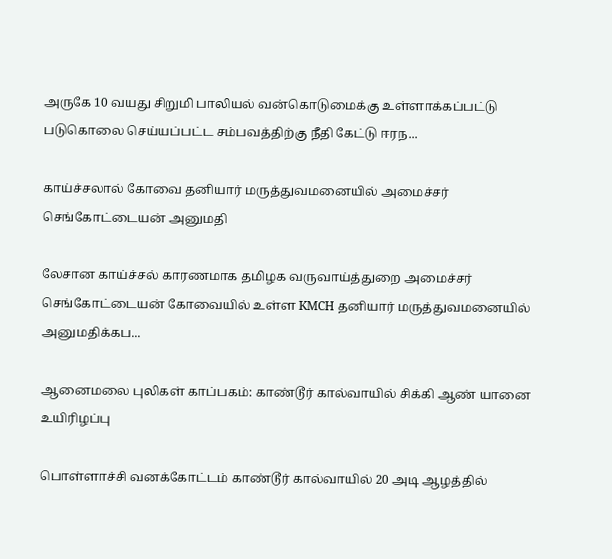அருகே 10 வயது சிறுமி பாலியல் வன்கொடுமைக்கு உள்ளாக்கப்பட்டு படுகொலை செய்யப்பட்ட சம்பவத்திற்கு நீதி கேட்டு ஈரந...

காய்ச்சலால் கோவை தனியார் மருத்துவமனையில் அமைச்சர் செங்கோட்டையன் அனுமதி

லேசான காய்ச்சல் காரணமாக தமிழக வருவாய்த்துறை அமைச்சர் செங்கோட்டையன் கோவையில் உள்ள KMCH தனியார் மருத்துவமனையில் அனுமதிக்கப...

ஆனைமலை புலிகள் காப்பகம்: காண்டூர் கால்வாயில் சிக்கி ஆண் யானை உயிரிழப்பு

பொள்ளாச்சி வனக்கோட்டம் காண்டூர் கால்வாயில் 20 அடி ஆழத்தில்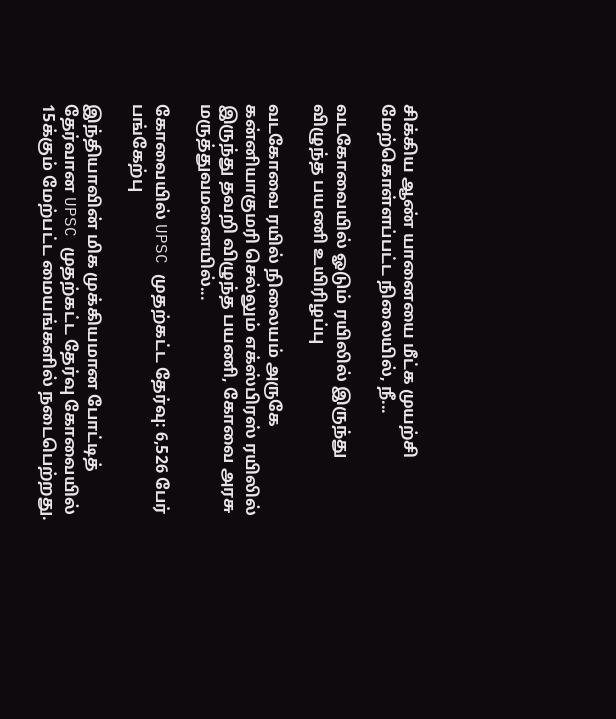சிக்கிய ஆண் யானையை மீட்க முயற்சி மேற்கொள்ளப்பட்ட நிலையில், நீ...

வடகோவையில் ஓடும் ரயிலில் இருந்து விழுந்த பயணி உயிரிழப்பு

வடகோவை ரயில் நிலையம் அருகே கன்னியாகுமரி செல்லும் எக்ஸ்பிரஸ் ரயிலில் இருந்து தவறி விழுந்த பயணி, கோவை அரசு மருத்துவமனையில்...

கோவையில் UPSC முதற்கட்ட தேர்வு: 6,526 பேர் பங்கேற்பு

இந்தியாவின் மிக முக்கியமான போட்டித் தேர்வான UPSC முதற்கட்ட தேர்வு கோவையில் 15க்கும் மேற்பட்ட மையங்களில் நடைபெற்றது.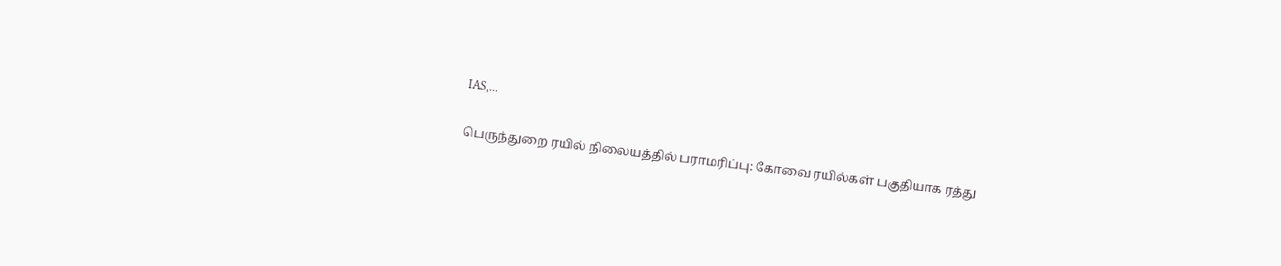IAS,...

பெருந்துறை ரயில் நிலையத்தில் பராமரிப்பு: கோவை ரயில்கள் பகுதியாக ரத்து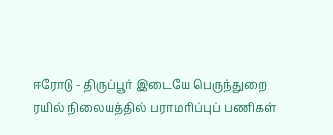ஈரோடு - திருப்பூர் இடையே பெருந்துறை ரயில் நிலையத்தில் பராமரிப்புப் பணிகள்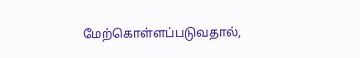மேற்கொள்ளப்படுவதால்,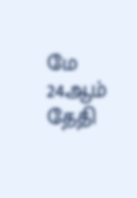மே 24ஆம் தேதி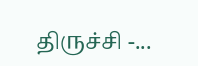திருச்சி -...